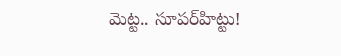మెట్ట.. సూపర్‌హిట్టు!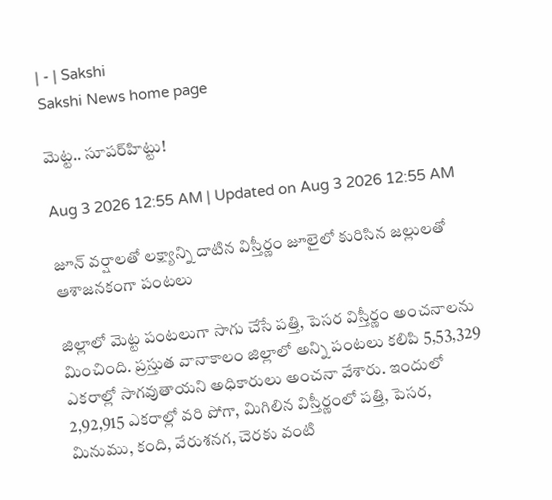| - | Sakshi
Sakshi News home page

మెట్ట.. సూపర్‌హిట్టు!

Aug 3 2026 12:55 AM | Updated on Aug 3 2026 12:55 AM

జూన్‌ వర్షాలతో లక్ష్యాన్ని దాటిన విస్తీర్ణం జూలైలో కురిసిన జల్లులతో ఆశాజనకంగా పంటలు

జిల్లాలో మెట్ట పంటలుగా సాగు చేసే పత్తి, పెసర విస్తీర్ణం అంచనాలను మించింది. ప్రస్తుత వానాకాలం జిల్లాలో అన్ని పంటలు కలిపి 5,53,329 ఎకరాల్లో సాగవుతాయని అధికారులు అంచనా వేశారు. ఇందులో 2,92,915 ఎకరాల్లో వరి పోగా, మిగిలిన విస్తీర్ణంలో పత్తి, పెసర, మినుము, కంది, వేరుశనగ, చెరకు వంటి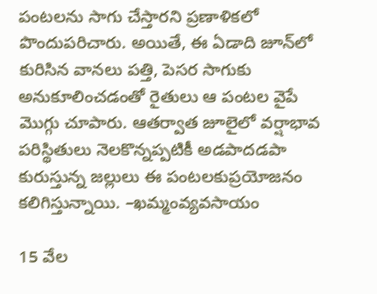పంటలను సాగు చేస్తారని ప్రణాళికలో పొందుపరిచారు. అయితే, ఈ ఏడాది జూన్‌లో కురిసిన వానలు పత్తి, పెసర సాగుకు అనుకూలించడంతో రైతులు ఆ పంటల వైపే మొగ్గు చూపారు. ఆతర్వాత జూలైలో వర్షాభావ పరిస్థితులు నెలకొన్నప్పటికీ అడపాదడపా కురుస్తున్న జల్లులు ఈ పంటలకుప్రయోజనం కలిగిస్తున్నాయి. –ఖమ్మంవ్యవసాయం

15 వేల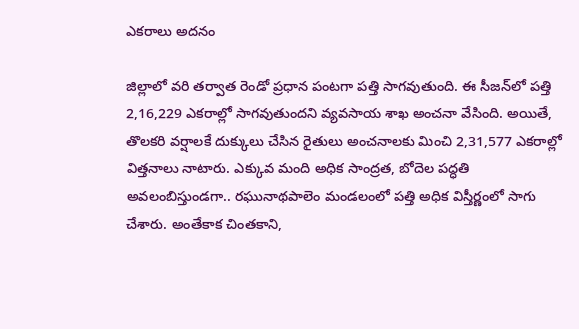ఎకరాలు అదనం

జిల్లాలో వరి తర్వాత రెండో ప్రధాన పంటగా పత్తి సాగవుతుంది. ఈ సీజన్‌లో పత్తి 2,16,229 ఎకరాల్లో సాగవుతుందని వ్యవసాయ శాఖ అంచనా వేసింది. అయితే, తొలకరి వర్షాలకే దుక్కులు చేసిన రైతులు అంచనాలకు మించి 2,31,577 ఎకరాల్లో విత్తనాలు నాటారు. ఎక్కువ మంది అధిక సాంద్రత, బోదెల పద్ధతి అవలంబిస్తుండగా.. రఘునాథపాలెం మండలంలో పత్తి అధిక విస్తీర్ణంలో సాగు చేశారు. అంతేకాక చింతకాని,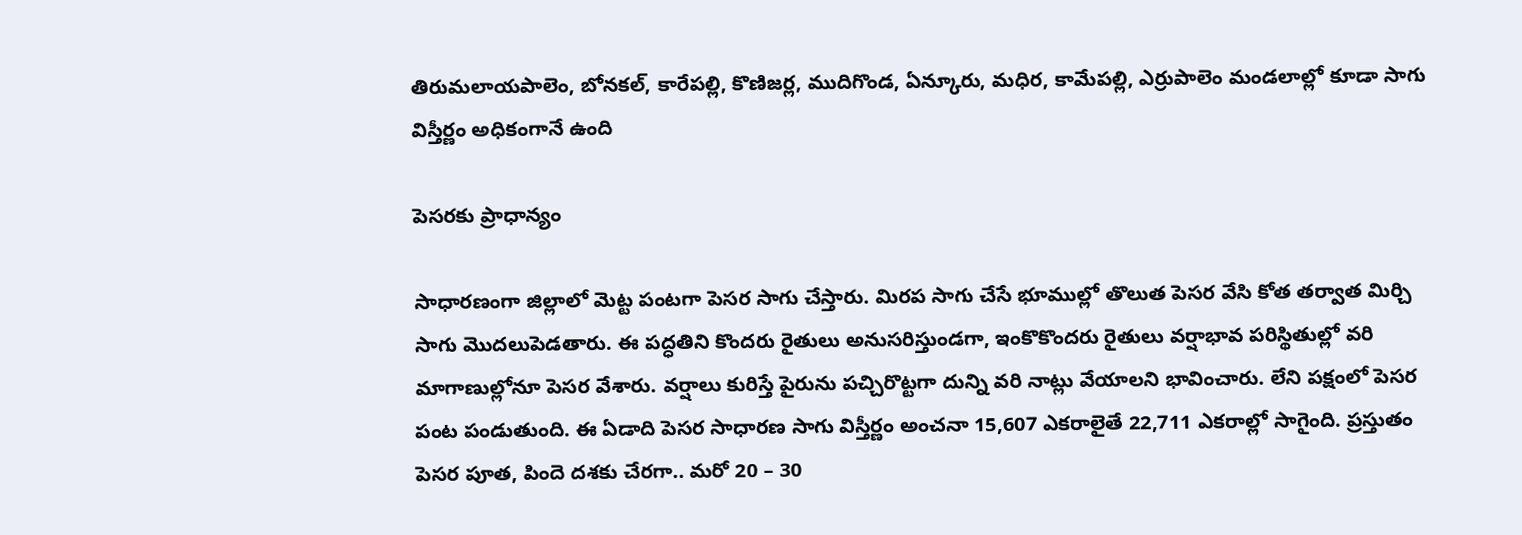తిరుమలాయపాలెం, బోనకల్‌, కారేపల్లి, కొణిజర్ల, ముదిగొండ, ఏన్కూరు, మధిర, కామేపల్లి, ఎర్రుపాలెం మండలాల్లో కూడా సాగు విస్తీర్ణం అధికంగానే ఉంది

పెసరకు ప్రాధాన్యం

సాధారణంగా జిల్లాలో మెట్ట పంటగా పెసర సాగు చేస్తారు. మిరప సాగు చేసే భూముల్లో తొలుత పెసర వేసి కోత తర్వాత మిర్చి సాగు మొదలుపెడతారు. ఈ పద్ధతిని కొందరు రైతులు అనుసరిస్తుండగా, ఇంకొకొందరు రైతులు వర్షాభావ పరిస్థితుల్లో వరి మాగాణుల్లోనూ పెసర వేశారు. వర్షాలు కురిస్తే పైరును పచ్చిరొట్టగా దున్ని వరి నాట్లు వేయాలని భావించారు. లేని పక్షంలో పెసర పంట పండుతుంది. ఈ ఏడాది పెసర సాధారణ సాగు విస్తీర్ణం అంచనా 15,607 ఎకరాలైతే 22,711 ఎకరాల్లో సాగైంది. ప్రస్తుతం పెసర పూత, పిందె దశకు చేరగా.. మరో 20 – 30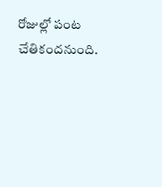రోజుల్లో పంట చేతికందనుంది.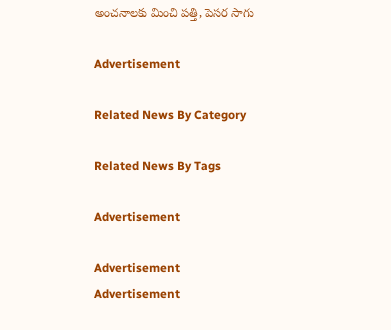అంచనాలకు మించి పత్తి, పెసర సాగు

Advertisement

Related News By Category

Related News By Tags

Advertisement

Advertisement
Advertisement